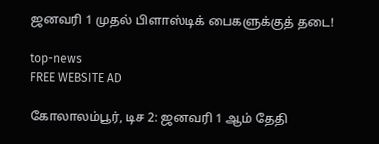ஜனவரி 1 முதல் பிளாஸ்டிக் பைகளுக்குத் தடை!

top-news
FREE WEBSITE AD

கோலாலம்பூர், டிச 2: ஜனவரி 1 ஆம் தேதி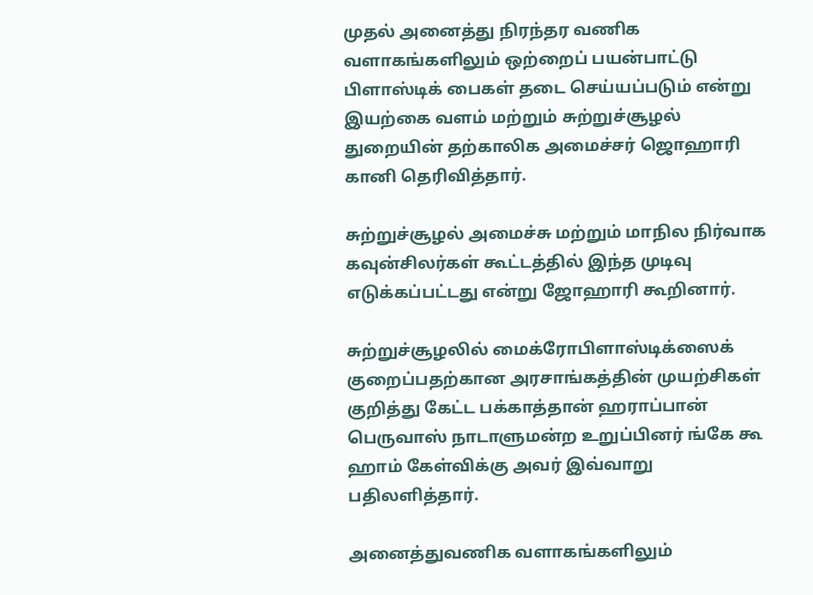முதல் அனைத்து நிரந்தர வணிக வளாகங்களிலும் ஒற்றைப் பயன்பாட்டு பிளாஸ்டிக் பைகள் தடை செய்யப்படும் என்று  இயற்கை வளம் மற்றும் சுற்றுச்சூழல் துறையின் தற்காலிக அமைச்சர் ஜொஹாரி கானி தெரிவித்தார்.

சுற்றுச்சூழல் அமைச்சு மற்றும் மாநில நிர்வாக கவுன்சிலர்கள் கூட்டத்தில் இந்த முடிவு எடுக்கப்பட்டது என்று ஜோஹாரி கூறினார்.

சுற்றுச்சூழலில் மைக்ரோபிளாஸ்டிக்ஸைக் குறைப்பதற்கான அரசாங்கத்தின் முயற்சிகள் குறித்து கேட்ட பக்காத்தான் ஹராப்பான் பெருவாஸ் நாடாளுமன்ற உறுப்பினர் ங்கே கூ ஹாம் கேள்விக்கு அவர் இவ்வாறு பதிலளித்தார்.

அனைத்துவணிக வளாகங்களிலும்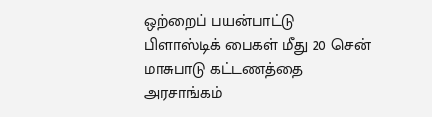ஒற்றைப் பயன்பாட்டு பிளாஸ்டிக் பைகள் மீது 20 சென் மாசுபாடு கட்டணத்தை அரசாங்கம்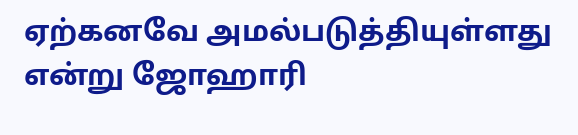ஏற்கனவே அமல்படுத்தியுள்ளது என்று ஜோஹாரி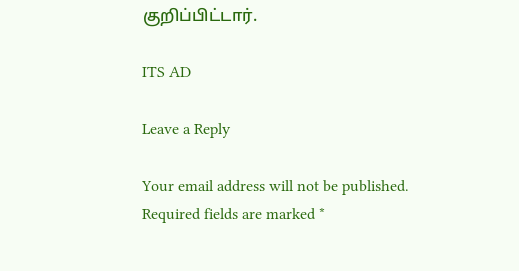குறிப்பிட்டார்.

ITS AD

Leave a Reply

Your email address will not be published. Required fields are marked *